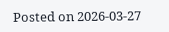Posted on 2026-03-27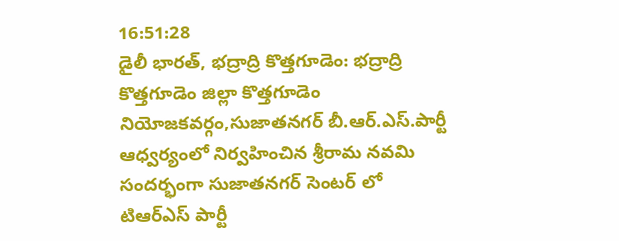16:51:28
డైలీ భారత్, భద్రాద్రి కొత్తగూడెం: భద్రాద్రి కొత్తగూడెం జిల్లా కొత్తగూడెం నియోజకవర్గం,సుజాతనగర్ బీ.ఆర్.ఎస్.పార్టీ ఆధ్వర్యంలో నిర్వహించిన శ్రీరామ నవమి సందర్భంగా సుజాతనగర్ సెంటర్ లో టిఆర్ఎస్ పార్టీ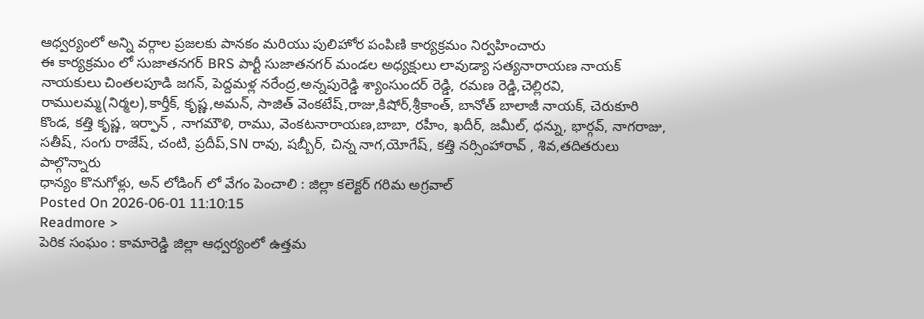ఆధ్వర్యంలో అన్ని వర్గాల ప్రజలకు పానకం మరియు పులిహోర పంపిణి కార్యక్రమం నిర్వహించారు
ఈ కార్యక్రమం లో సుజాతనగర్ BRS పార్టీ సుజాతనగర్ మండల అధ్యక్షులు లావుడ్యా సత్యనారాయణ నాయక్ నాయకులు చింతలపూడి జగన్, పెద్దమళ్ల నరేంద్ర,అన్నపురెడ్డి శ్యాంసుందర్ రెడ్డి, రమణ రెడ్డి,చెల్లిరవి, రాములమ్మ(నిర్మల),కార్తీక్, కృష్ణ,అమన్, సాజిత్ వెంకటేష్,రాజు,కిషోర్,శ్రీకాంత్, బానోత్ బాలాజీ నాయక్, చెరుకూరి కొండ, కత్తి కృష్ణ, ఇర్ఫాన్ , నాగమౌళి, రాము, వెంకటనారాయణ,బాబా, రహీం, ఖదీర్, జమీల్, ధన్ను, భార్గవ్, నాగరాజు, సతీష్, సంగు రాజేష్, చంటి, ప్రదీప్,SN రావు, షబ్బీర్, చిన్న నాగ,యోగేష్, కత్తి నర్సింహారావ్ , శివ,తదితరులు పాల్గొన్నారు
ధాన్యం కొనుగోళ్లు, అన్ లోడింగ్ లో వేగం పెంచాలి : జిల్లా కలెక్టర్ గరిమ అగ్రవాల్
Posted On 2026-06-01 11:10:15
Readmore >
పెరిక సంఘం : కామారెడ్డి జిల్లా ఆధ్వర్యంలో ఉత్తమ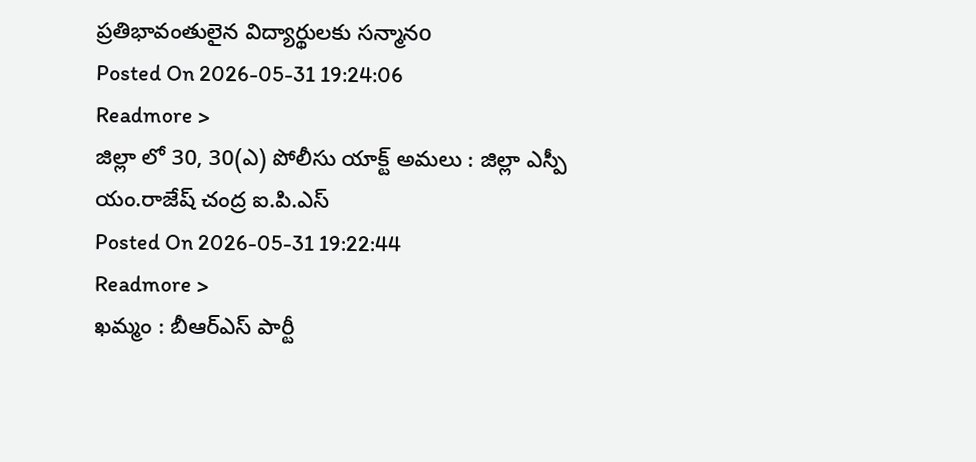ప్రతిభావంతులైన విద్యార్థులకు సన్మానo
Posted On 2026-05-31 19:24:06
Readmore >
జిల్లా లో 30, 30(ఎ) పోలీసు యాక్ట్ అమలు : జిల్లా ఎస్పీ యం.రాజేష్ చంద్ర ఐ.పి.ఎస్
Posted On 2026-05-31 19:22:44
Readmore >
ఖమ్మం : బీఆర్ఎస్ పార్టీ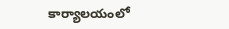కార్యాలయంలో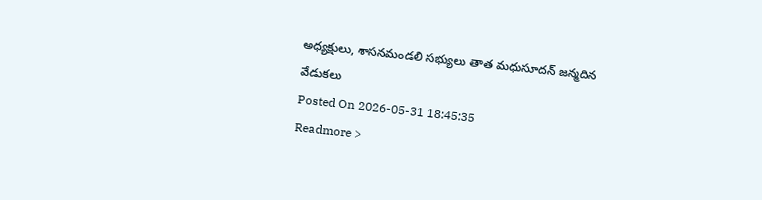అధ్యక్షులు, శాసనమండలి సభ్యులు తాత మధుసూదన్ జన్మదిన వేడుకలు
Posted On 2026-05-31 18:45:35
Readmore >